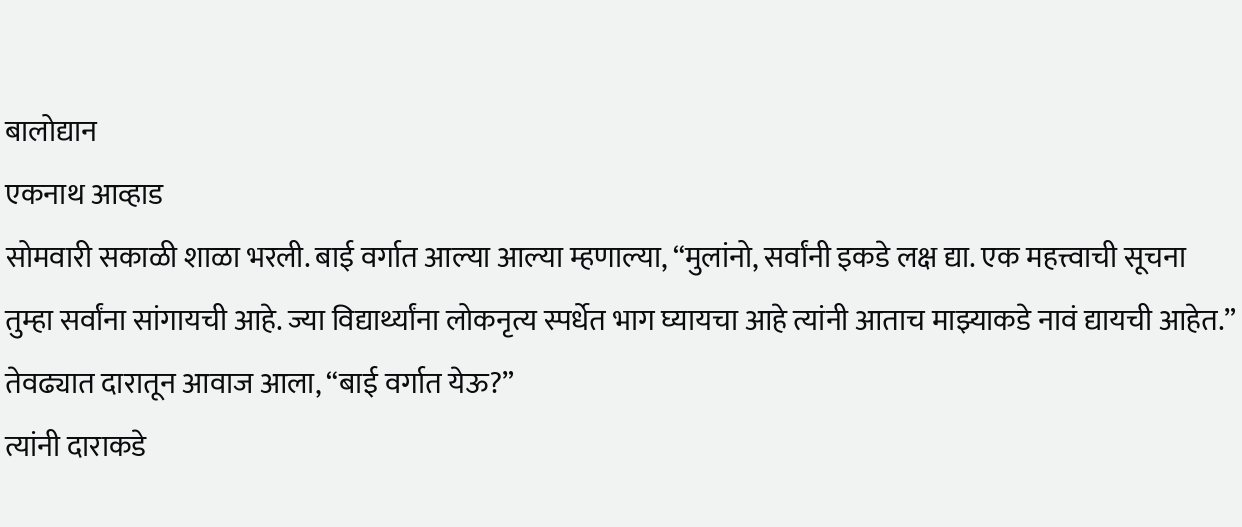बालोद्यान
एकनाथ आव्हाड
सोमवारी सकाळी शाळा भरली. बाई वर्गात आल्या आल्या म्हणाल्या, “मुलांनो, सर्वांनी इकडे लक्ष द्या. एक महत्त्वाची सूचना तुम्हा सर्वांना सांगायची आहे. ज्या विद्यार्थ्यांना लोकनृत्य स्पर्धेत भाग घ्यायचा आहे त्यांनी आताच माझ्याकडे नावं द्यायची आहेत.”
तेवढ्यात दारातून आवाज आला, “बाई वर्गात येऊ?”
त्यांनी दाराकडे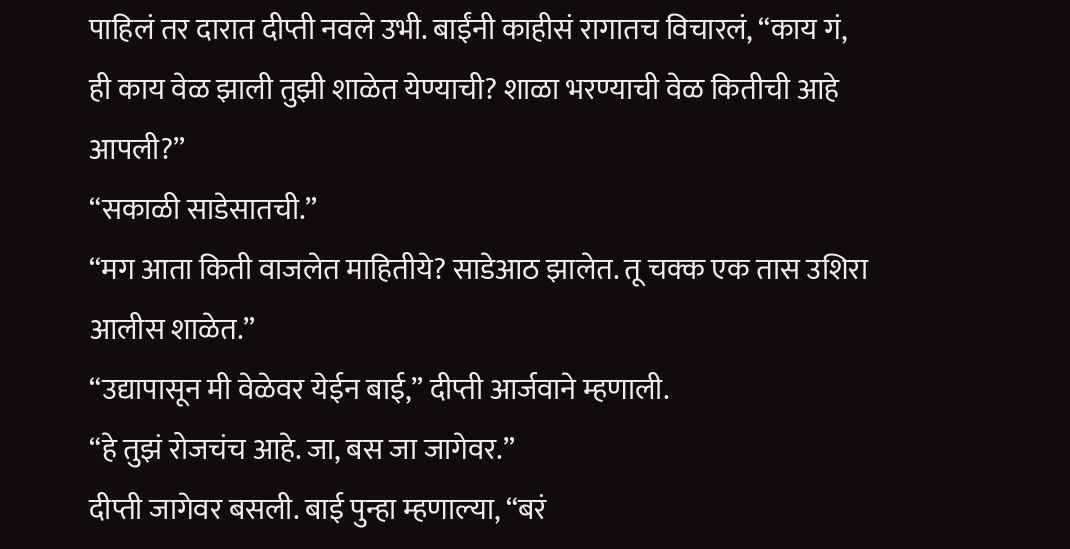पाहिलं तर दारात दीप्ती नवले उभी. बाईंनी काहीसं रागातच विचारलं, “काय गं, ही काय वेळ झाली तुझी शाळेत येण्याची? शाळा भरण्याची वेळ कितीची आहे आपली?”
“सकाळी साडेसातची.”
“मग आता किती वाजलेत माहितीये? साडेआठ झालेत. तू चक्क एक तास उशिरा आलीस शाळेत.”
“उद्यापासून मी वेळेवर येईन बाई,” दीप्ती आर्जवाने म्हणाली.
“हे तुझं रोजचंच आहे. जा, बस जा जागेवर.”
दीप्ती जागेवर बसली. बाई पुन्हा म्हणाल्या, “बरं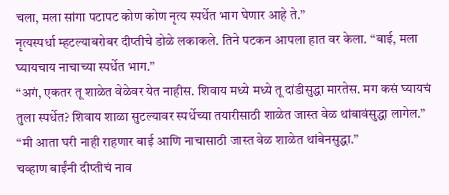चला, मला सांगा पटापट कोण कोण नृत्य स्पर्धेत भाग घेणार आहे ते.”
नृत्यस्पर्धा म्हटल्याबरोबर दीप्तीचे डोळे लकाकले. तिने पटकन आपला हात वर केला. “बाई, मला घ्यायचाय नाचाच्या स्पर्धेत भाग.”
“अगं, एकतर तू शाळेत वेळेवर येत नाहीस. शिवाय मध्ये मध्ये तू दांडीसुद्धा मारतेस. मग कसं घ्यायचं तुला स्पर्धेत? शिवाय शाळा सुटल्यावर स्पर्धेच्या तयारीसाठी शाळेत जास्त वेळ थांबावंसुद्धा लागेल.”
“मी आता घरी नाही राहणार बाई आणि नाचासाठी जास्त वेळ शाळेत थांबेनसुद्धा.”
चव्हाण बाईंनी दीप्तीचं नाव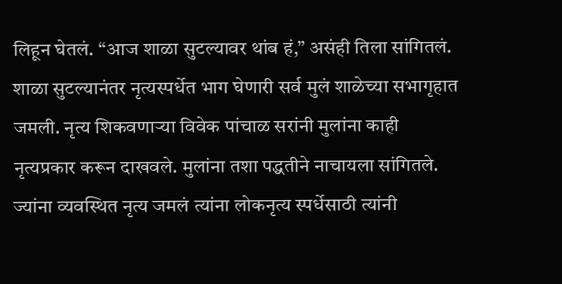लिहून घेतलं. “आज शाळा सुटल्यावर थांब हं,” असंही तिला सांगितलं.
शाळा सुटल्यानंतर नृत्यस्पर्धेत भाग घेणारी सर्व मुलं शाळेच्या सभागृहात जमली. नृत्य शिकवणाऱ्या विवेक पांचाळ सरांनी मुलांना काही नृत्यप्रकार करून दाखवले. मुलांना तशा पद्धतीने नाचायला सांगितले. ज्यांना व्यवस्थित नृत्य जमलं त्यांना लोकनृत्य स्पर्धेसाठी त्यांनी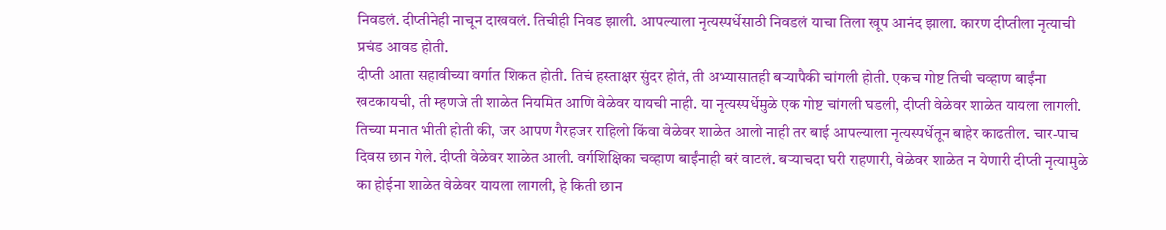निवडलं. दीप्तीनेही नाचून दाखवलं. तिचीही निवड झाली. आपल्याला नृत्यस्पर्धेसाठी निवडलं याचा तिला खूप आनंद झाला. कारण दीप्तीला नृत्याची प्रचंड आवड होती.
दीप्ती आता सहावीच्या वर्गात शिकत होती. तिचं हस्ताक्षर सुंदर होतं, ती अभ्यासातही बऱ्यापैकी चांगली होती. एकच गोष्ट तिची चव्हाण बाईंना खटकायची, ती म्हणजे ती शाळेत नियमित आणि वेळेवर यायची नाही. या नृत्यस्पर्धेमुळे एक गोष्ट चांगली घडली, दीप्ती वेळेवर शाळेत यायला लागली. तिच्या मनात भीती होती की, जर आपण गैरहजर राहिलो किंवा वेळेवर शाळेत आलो नाही तर बाई आपल्याला नृत्यस्पर्धेतून बाहेर काढतील. चार-पाच दिवस छान गेले. दीप्ती वेळेवर शाळेत आली. वर्गशिक्षिका चव्हाण बाईंनाही बरं वाटलं. बऱ्याचदा घरी राहणारी, वेळेवर शाळेत न येणारी दीप्ती नृत्यामुळे का होईना शाळेत वेळेवर यायला लागली, हे किती छान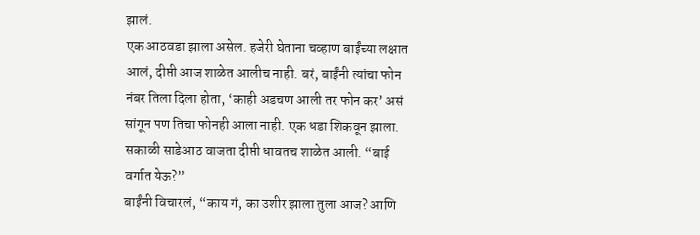झालं.
एक आठवडा झाला असेल. हजेरी घेताना चव्हाण बाईंच्या लक्षात आलं, दीप्ती आज शाळेत आलीच नाही. बरं, बाईंनी त्यांचा फोन नंबर तिला दिला होता, ‘काही अडचण आली तर फोन कर’ असं सांगून पण तिचा फोनही आला नाही. एक धडा शिकवून झाला. सकाळी साडेआठ वाजता दीप्ती धावतच शाळेत आली. “बाई वर्गात येऊ?”
बाईंनी विचारलं, “काय गं, का उशीर झाला तुला आज? आणि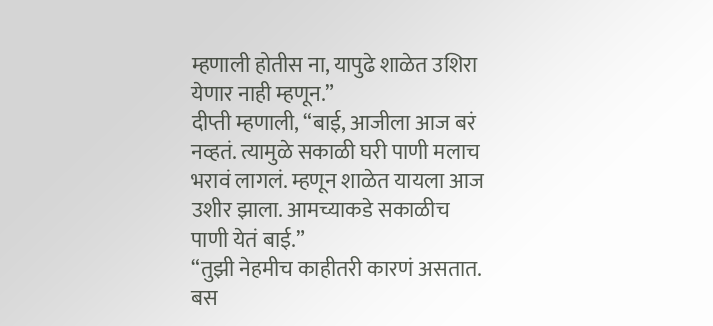म्हणाली होतीस ना, यापुढे शाळेत उशिरा येणार नाही म्हणून.”
दीप्ती म्हणाली, “बाई, आजीला आज बरं नव्हतं. त्यामुळे सकाळी घरी पाणी मलाच भरावं लागलं. म्हणून शाळेत यायला आज उशीर झाला. आमच्याकडे सकाळीच पाणी येतं बाई.”
“तुझी नेहमीच काहीतरी कारणं असतात. बस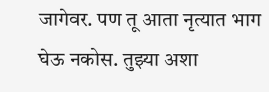जागेवर. पण तू आता नृत्यात भाग घेऊ नकोस. तुझ्या अशा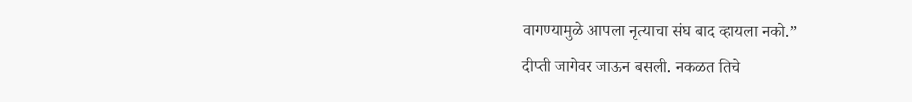वागण्यामुळे आपला नृत्याचा संघ बाद व्हायला नको.”
दीप्ती जागेवर जाऊन बसली. नकळत तिचे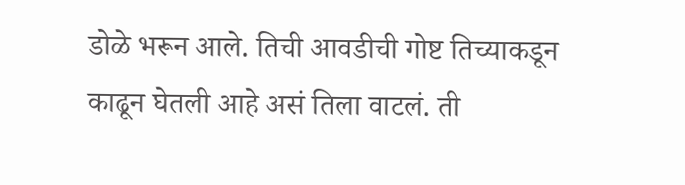डोळे भरून आले. तिची आवडीची गोष्ट तिच्याकडून काढून घेतली आहे असं तिला वाटलं. ती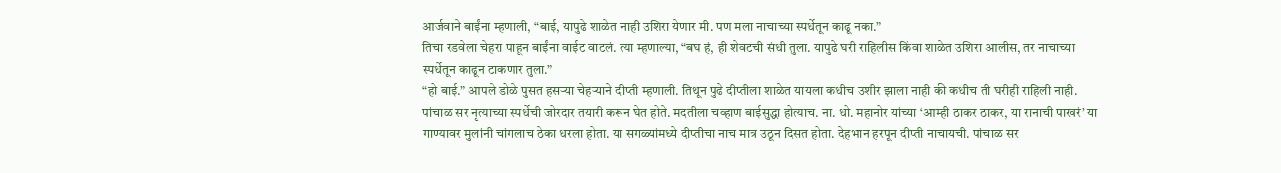आर्जवाने बाईंना म्हणाली, “बाई, यापुढे शाळेत नाही उशिरा येणार मी. पण मला नाचाच्या स्पर्धेतून काढू नका.”
तिचा रडवेला चेहरा पाहून बाईंना वाईट वाटलं. त्या म्हणाल्या, “बघ हं, ही शेवटची संधी तुला. यापुढे घरी राहिलीस किंवा शाळेत उशिरा आलीस, तर नाचाच्या स्पर्धेतून काढून टाकणार तुला.”
“हो बाई.” आपले डोळे पुसत हसऱ्या चेहऱ्याने दीप्ती म्हणाली. तिथून पुढे दीप्तीला शाळेत यायला कधीच उशीर झाला नाही की कधीच ती घरीही राहिली नाही.
पांचाळ सर नृत्याच्या स्पर्धेची जोरदार तयारी करून घेत होते. मदतीला चव्हाण बाईसुद्धा होत्याच. ना. धो. महानोर यांच्या ‘आम्ही ठाकर ठाकर, या रानाची पाखरं’ या गाण्यावर मुलांनी चांगलाच ठेका धरला होता. या सगळ्यांमध्ये दीप्तीचा नाच मात्र उठून दिसत होता. देहभान हरपून दीप्ती नाचायची. पांचाळ सर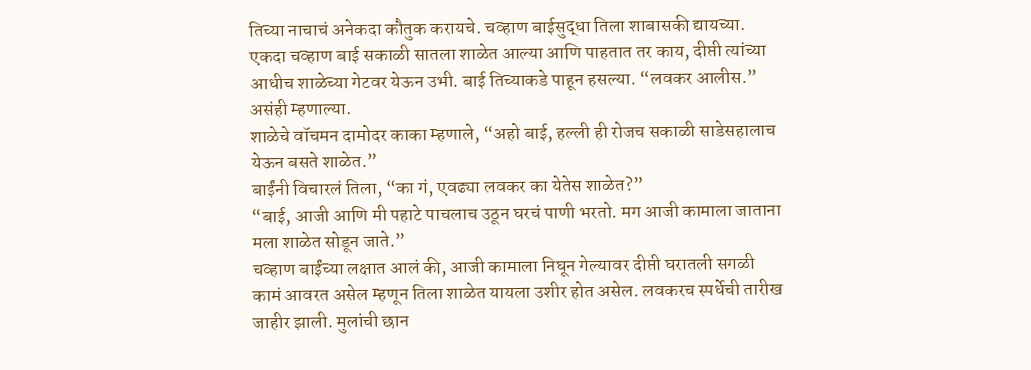तिच्या नाचाचं अनेकदा कौतुक करायचे. चव्हाण बाईसुद्धा तिला शाबासकी द्यायच्या.
एकदा चव्हाण बाई सकाळी सातला शाळेत आल्या आणि पाहतात तर काय, दीप्ती त्यांच्या आधीच शाळेच्या गेटवर येऊन उभी. बाई तिच्याकडे पाहून हसल्या. “लवकर आलीस.” असंही म्हणाल्या.
शाळेचे वॉचमन दामोदर काका म्हणाले, “अहो बाई, हल्ली ही रोजच सकाळी साडेसहालाच येऊन बसते शाळेत.”
बाईंनी विचारलं तिला, “का गं, एवढ्या लवकर का येतेस शाळेत?”
“बाई, आजी आणि मी पहाटे पाचलाच उठून घरचं पाणी भरतो. मग आजी कामाला जाताना मला शाळेत सोडून जाते.”
चव्हाण बाईंच्या लक्षात आलं की, आजी कामाला निघून गेल्यावर दीप्ती घरातली सगळी कामं आवरत असेल म्हणून तिला शाळेत यायला उशीर होत असेल. लवकरच स्पर्धेची तारीख जाहीर झाली. मुलांची छान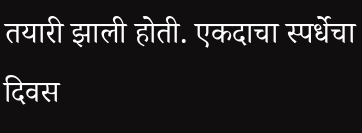तयारी झाली होती. एकदाचा स्पर्धेचा दिवस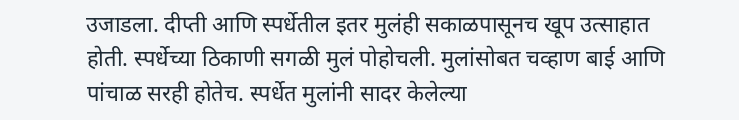उजाडला. दीप्ती आणि स्पर्धेतील इतर मुलंही सकाळपासूनच खूप उत्साहात होती. स्पर्धेच्या ठिकाणी सगळी मुलं पोहोचली. मुलांसोबत चव्हाण बाई आणि पांचाळ सरही होतेच. स्पर्धेत मुलांनी सादर केलेल्या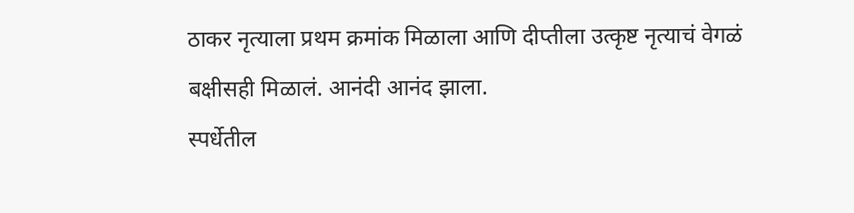ठाकर नृत्याला प्रथम क्रमांक मिळाला आणि दीप्तीला उत्कृष्ट नृत्याचं वेगळं बक्षीसही मिळालं. आनंदी आनंद झाला.
स्पर्धेतील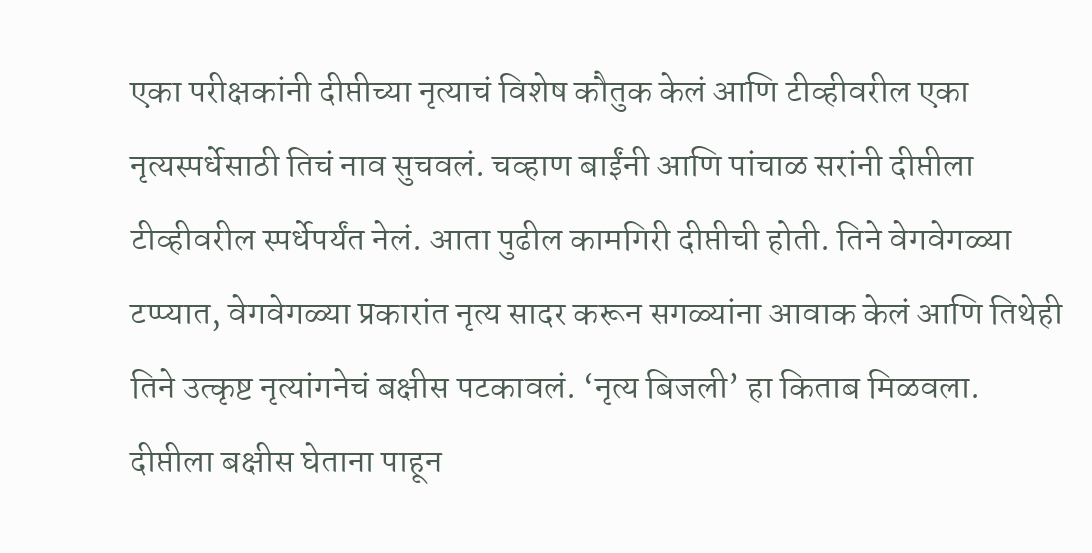एका परीक्षकांनी दीप्तीच्या नृत्याचं विशेष कौतुक केलं आणि टीव्हीवरील एका नृत्यस्पर्धेसाठी तिचं नाव सुचवलं. चव्हाण बाईंनी आणि पांचाळ सरांनी दीप्तीला टीव्हीवरील स्पर्धेपर्यंत नेलं. आता पुढील कामगिरी दीप्तीची होती. तिने वेगवेगळ्या टप्प्यात, वेगवेगळ्या प्रकारांत नृत्य सादर करून सगळ्यांना आवाक केलं आणि तिथेही तिने उत्कृष्ट नृत्यांगनेचं बक्षीस पटकावलं. ‘नृत्य बिजली’ हा किताब मिळवला.
दीप्तीला बक्षीस घेताना पाहून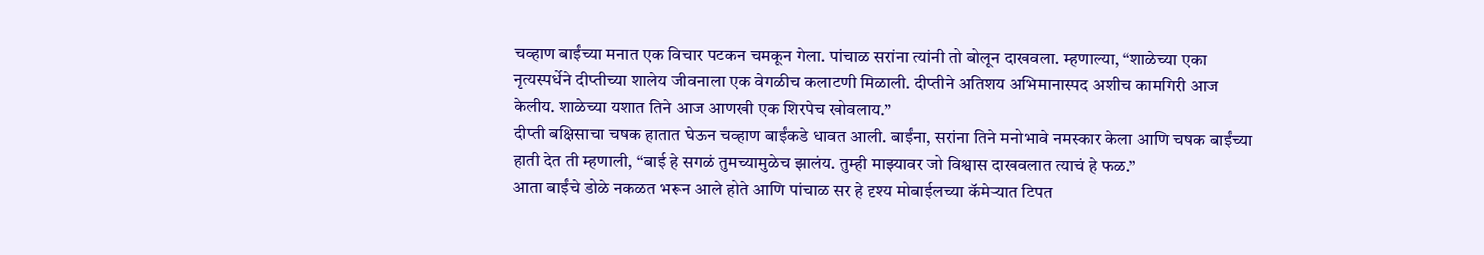चव्हाण बाईंच्या मनात एक विचार पटकन चमकून गेला. पांचाळ सरांना त्यांनी तो बोलून दाखवला. म्हणाल्या, “शाळेच्या एका नृत्यस्पर्धेने दीप्तीच्या शालेय जीवनाला एक वेगळीच कलाटणी मिळाली. दीप्तीने अतिशय अभिमानास्पद अशीच कामगिरी आज केलीय. शाळेच्या यशात तिने आज आणखी एक शिरपेच खोवलाय.”
दीप्ती बक्षिसाचा चषक हातात घेऊन चव्हाण बाईंकडे धावत आली. बाईंना, सरांना तिने मनोभावे नमस्कार केला आणि चषक बाईंच्या हाती देत ती म्हणाली, “बाई हे सगळं तुमच्यामुळेच झालंय. तुम्ही माझ्यावर जो विश्वास दाखवलात त्याचं हे फळ.”
आता बाईंचे डोळे नकळत भरून आले होते आणि पांचाळ सर हे दृश्य मोबाईलच्या कॅमेऱ्यात टिपत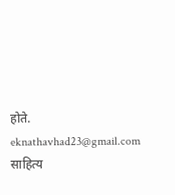होते.
eknathavhad23@gmail.com
साहित्य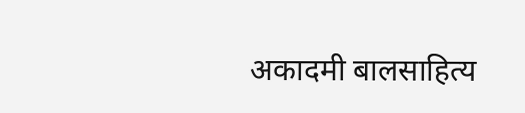अकादमी बालसाहित्य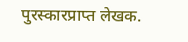पुरस्कारप्राप्त लेखक.